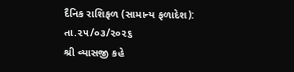દૈનિક રાશિફળ (સામાન્ય ફળાદેશ): તા.૨૫/૦૩/૨૦૨૬
શ્રી વ્યાસજી કહે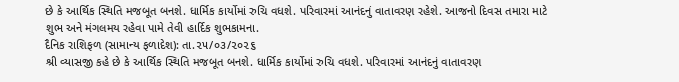છે કે આર્થિક સ્થિતિ મજબૂત બનશે. ધાર્મિક કાર્યોમાં રુચિ વધશે. પરિવારમાં આનંદનું વાતાવરણ રહેશે. આજનો દિવસ તમારા માટે શુભ અને મંગલમય રહેવા પામે તેવી હાર્દિક શુભકામના.
દૈનિક રાશિફળ (સામાન્ય ફળાદેશ): તા.૨૫/૦૩/૨૦૨૬
શ્રી વ્યાસજી કહે છે કે આર્થિક સ્થિતિ મજબૂત બનશે. ધાર્મિક કાર્યોમાં રુચિ વધશે. પરિવારમાં આનંદનું વાતાવરણ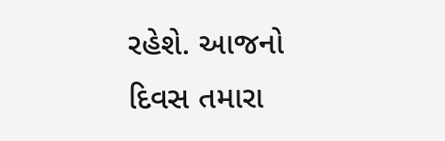રહેશે. આજનો દિવસ તમારા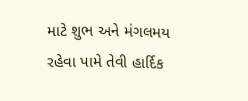માટે શુભ અને મંગલમય રહેવા પામે તેવી હાર્દિક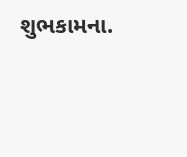શુભકામના.